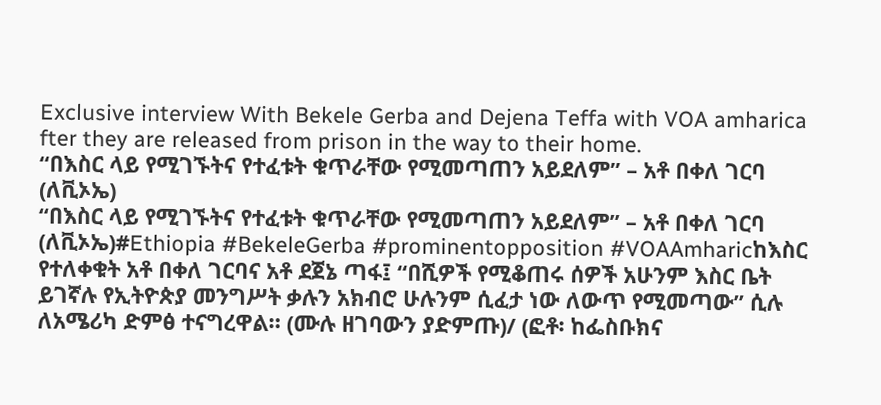Exclusive interview With Bekele Gerba and Dejena Teffa with VOA amharica fter they are released from prison in the way to their home.
“በእስር ላይ የሚገኙትና የተፈቱት ቁጥራቸው የሚመጣጠን አይደለም” – አቶ በቀለ ገርባ (ለቪኦኤ)
“በእስር ላይ የሚገኙትና የተፈቱት ቁጥራቸው የሚመጣጠን አይደለም” – አቶ በቀለ ገርባ (ለቪኦኤ)#Ethiopia #BekeleGerba #prominentopposition #VOAAmharicከእስር የተለቀቁት አቶ በቀለ ገርባና አቶ ደጀኔ ጣፋ፤ “በሺዎች የሚቆጠሩ ሰዎች አሁንም እስር ቤት ይገኛሉ የኢትዮጵያ መንግሥት ቃሉን አክብሮ ሁሉንም ሲፈታ ነው ለውጥ የሚመጣው” ሲሉ ለአሜሪካ ድምፅ ተናግረዋል። (ሙሉ ዘገባውን ያድምጡ)/ (ፎቶ፡ ከፌስቡክና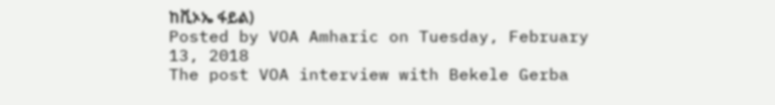ከቪኦኤ ፋይል)
Posted by VOA Amharic on Tuesday, February 13, 2018
The post VOA interview with Bekele Gerba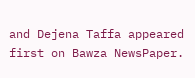and Dejena Taffa appeared first on Bawza NewsPaper.